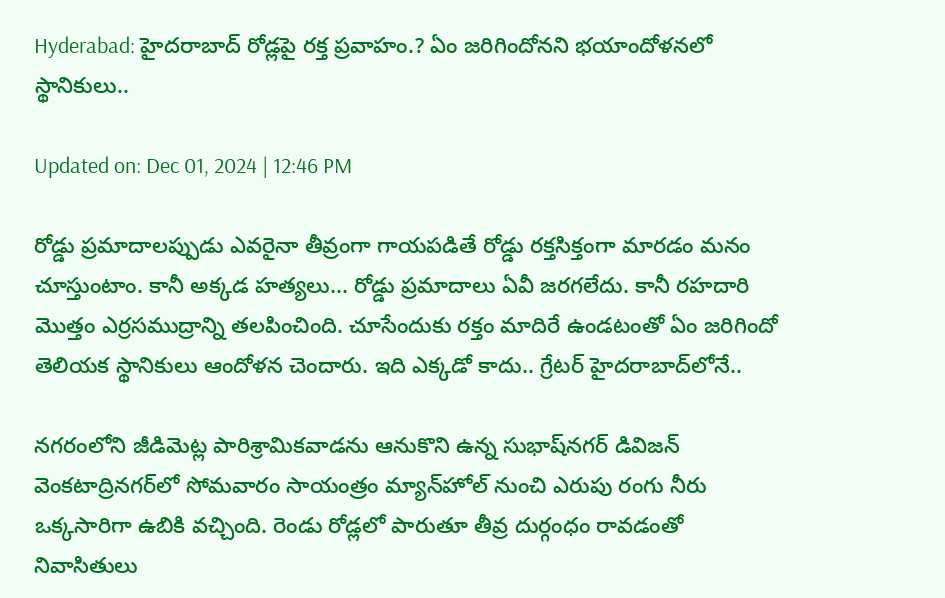Hyderabad: హైదరాబాద్‌ రోడ్లపై రక్త ప్రవాహం.? ఏం జరిగిందోనని భయాందోళనలో స్థానికులు..

Updated on: Dec 01, 2024 | 12:46 PM

రోడ్డు ప్రమాదాలప్పుడు ఎవరైనా తీవ్రంగా గాయపడితే రోడ్డు రక్తసిక్తంగా మారడం మనం చూస్తుంటాం. కానీ అక్కడ హత్యలు... రోడ్డు ప్రమాదాలు ఏవీ జరగలేదు. కానీ రహదారి మొత్తం ఎర్రసముద్రాన్ని తలపించింది. చూసేందుకు రక్తం మాదిరే ఉండటంతో ఏం జరిగిందో తెలియక స్థానికులు ఆందోళన చెందారు. ఇది ఎక్కడో కాదు.. గ్రేటర్‌ హైదరాబాద్‌లోనే..

నగరంలోని జీడిమెట్ల పారిశ్రామికవాడను ఆనుకొని ఉన్న సుభాష్‌నగర్‌ డివిజన్‌ వెంకటాద్రినగర్‌లో సోమవారం సాయంత్రం మ్యాన్‌హోల్‌ నుంచి ఎరుపు రంగు నీరు ఒక్కసారిగా ఉబికి వచ్చింది. రెండు రోడ్లలో పారుతూ తీవ్ర దుర్గంధం రావడంతో నివాసితులు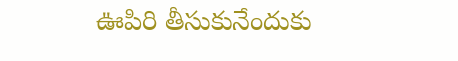ఊపిరి తీసుకునేందుకు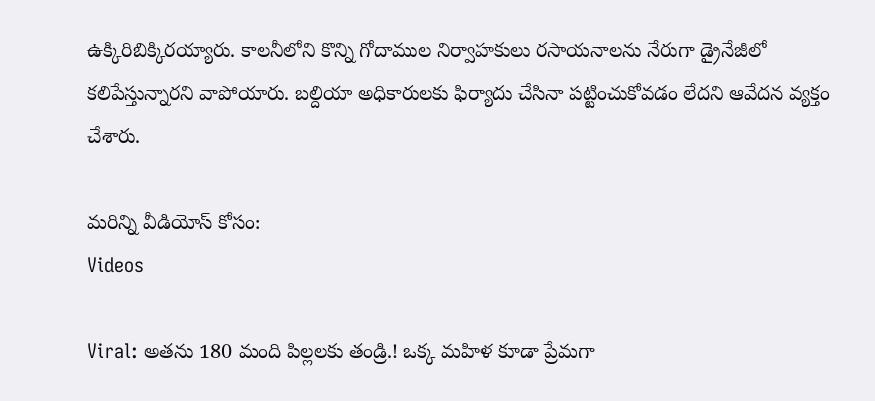ఉక్కిరిబిక్కిరయ్యారు. కాలనీలోని కొన్ని గోదాముల నిర్వాహకులు రసాయనాలను నేరుగా డ్రైనేజీలో కలిపేస్తున్నారని వాపోయారు. బల్దియా అధికారులకు ఫిర్యాదు చేసినా పట్టించుకోవడం లేదని ఆవేదన వ్యక్తం చేశారు.

మరిన్ని వీడియోస్ కోసం:
Videos

Viral: అతను 180 మంది పిల్లలకు తండ్రి.! ఒక్క మహిళ కూడా ప్రేమగా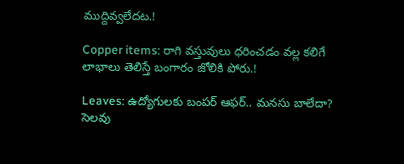ముద్దివ్వలేదట.!

Copper items: రాగి వస్తువులు ధరించడం వల్ల కలిగే లాభాలు తెలిస్తే బంగారం జోలికి పోరు.!

Leaves: ఉద్యోగులకు బంపర్‌ ఆఫర్‌.. మనసు బాలేదా? సెలవు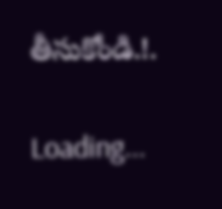తీసుకోండి.!.

Loading...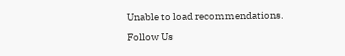Unable to load recommendations.
Follow Us